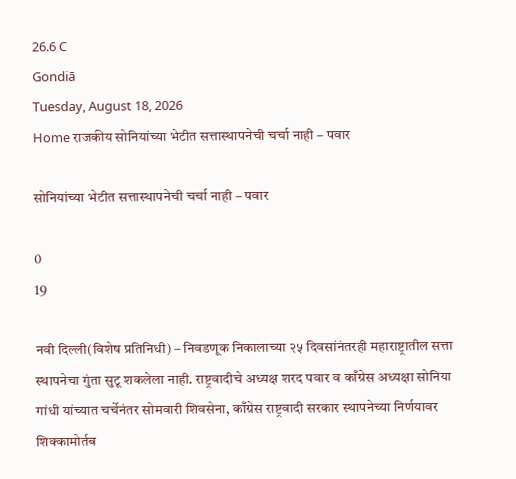26.6 C
Gondiā
Tuesday, August 18, 2026
Home राजकीय सोनियांच्या भेटीत सत्तास्थापनेची चर्चा नाही – पवार

सोनियांच्या भेटीत सत्तास्थापनेची चर्चा नाही – पवार

0
19

नवी दिल्ली(विशेष प्रतिनिधी) – निवडणूक निकालाच्या २५ दिवसांनंतरही महाराष्ट्रातील सत्ता स्थापनेचा गुंता सुटू शकलेला नाही. राष्ट्रवादीचे अध्यक्ष शरद पवार व काँग्रेस अध्यक्षा सोनिया गांधी यांच्यात चर्चेनंतर सोमवारी शिवसेना, काँग्रेस राष्ट्रवादी सरकार स्थापनेच्या निर्णयावर शिक्कामोर्तब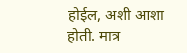होईल, अशी आशा होती. मात्र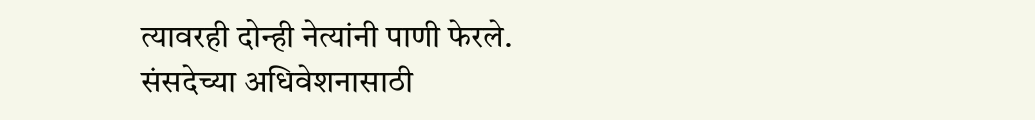त्यावरही दोन्ही नेत्यांनी पाणी फेरले. संसदेच्या अधिवेशनासाठी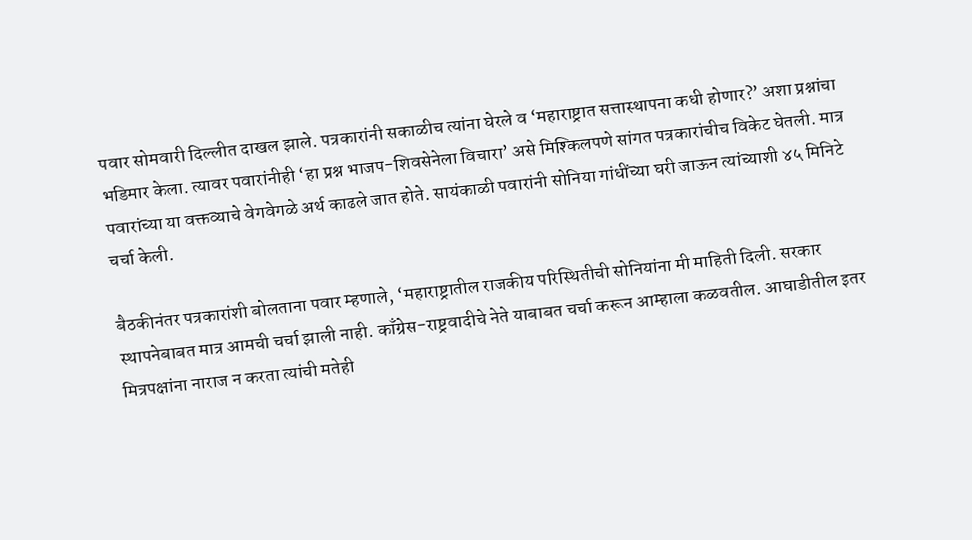पवार सोमवारी दिल्लीत दाखल झाले. पत्रकारांनी सकाळीच त्यांना घेरले व ‘महाराष्ट्रात सत्तास्थापना कधी होणार?’ अशा प्रश्नांचा भडिमार केला. त्यावर पवारांनीही ‘हा प्रश्न भाजप-शिवसेनेला विचारा’ असे मिश्किलपणे सांगत पत्रकारांचीच विकेट घेतली. मात्र पवारांच्या या वक्तव्याचे वेगवेगळे अर्थ काढले जात होते. सायंकाळी पवारांनी सोनिया गांधींच्या घरी जाऊन त्यांच्याशी ४५ मिनिटे चर्चा केली.

बैठकीनंतर पत्रकारांशी बोलताना पवार म्हणाले, ‘महाराष्ट्रातील राजकीय परिस्थितीची सोनियांना मी माहिती दिली. सरकार स्थापनेबाबत मात्र आमची चर्चा झाली नाही. काँग्रेस-राष्ट्रवादीचे नेते याबाबत चर्चा करून आम्हाला कळवतील. आघाडीतील इतर मित्रपक्षांना नाराज न करता त्यांची मतेही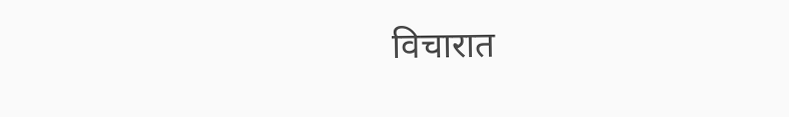विचारात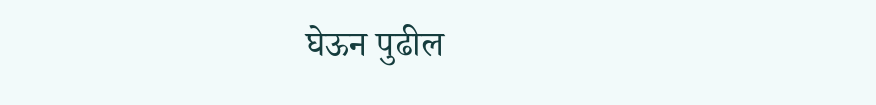घेऊन पुढील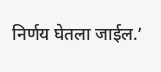निर्णय घेतला जाईल.’